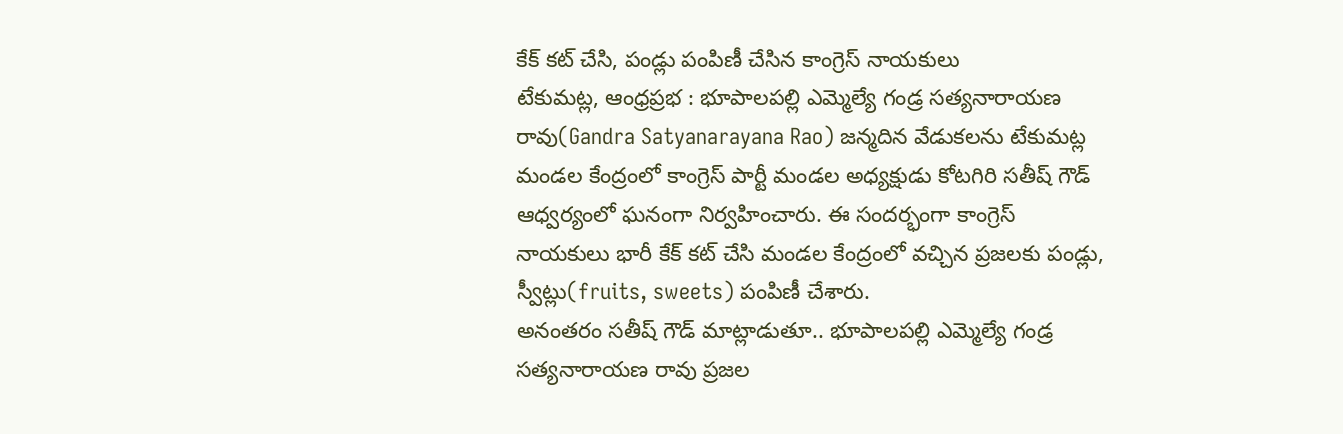కేక్ కట్ చేసి, పండ్లు పంపిణీ చేసిన కాంగ్రెస్ నాయకులు
టేకుమట్ల, ఆంధ్రప్రభ : భూపాలపల్లి ఎమ్మెల్యే గండ్ర సత్యనారాయణ రావు(Gandra Satyanarayana Rao) జన్మదిన వేడుకలను టేకుమట్ల మండల కేంద్రంలో కాంగ్రెస్ పార్టీ మండల అధ్యక్షుడు కోటగిరి సతీష్ గౌడ్ ఆధ్వర్యంలో ఘనంగా నిర్వహించారు. ఈ సందర్భంగా కాంగ్రెస్ నాయకులు భారీ కేక్ కట్ చేసి మండల కేంద్రంలో వచ్చిన ప్రజలకు పండ్లు, స్వీట్లు(fruits, sweets) పంపిణీ చేశారు.
అనంతరం సతీష్ గౌడ్ మాట్లాడుతూ.. భూపాలపల్లి ఎమ్మెల్యే గండ్ర సత్యనారాయణ రావు ప్రజల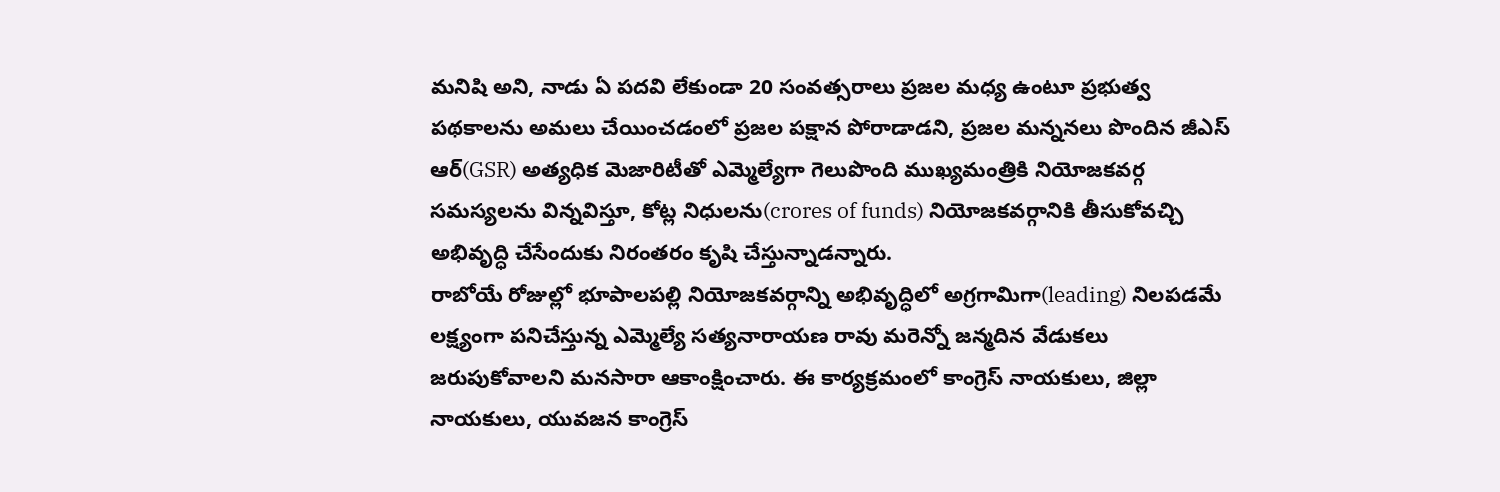మనిషి అని, నాడు ఏ పదవి లేకుండా 20 సంవత్సరాలు ప్రజల మధ్య ఉంటూ ప్రభుత్వ పథకాలను అమలు చేయించడంలో ప్రజల పక్షాన పోరాడాడని, ప్రజల మన్ననలు పొందిన జీఎస్ ఆర్(GSR) అత్యధిక మెజారిటీతో ఎమ్మెల్యేగా గెలుపొంది ముఖ్యమంత్రికి నియోజకవర్గ సమస్యలను విన్నవిస్తూ, కోట్ల నిధులను(crores of funds) నియోజకవర్గానికి తీసుకోవచ్చి అభివృద్ధి చేసేందుకు నిరంతరం కృషి చేస్తున్నాడన్నారు.
రాబోయే రోజుల్లో భూపాలపల్లి నియోజకవర్గాన్ని అభివృద్ధిలో అగ్రగామిగా(leading) నిలపడమే లక్ష్యంగా పనిచేస్తున్న ఎమ్మెల్యే సత్యనారాయణ రావు మరెన్నో జన్మదిన వేడుకలు జరుపుకోవాలని మనసారా ఆకాంక్షించారు. ఈ కార్యక్రమంలో కాంగ్రెస్ నాయకులు, జిల్లా నాయకులు, యువజన కాంగ్రెస్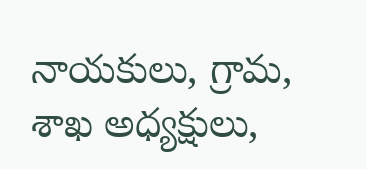నాయకులు, గ్రామ, శాఖ అధ్యక్షులు,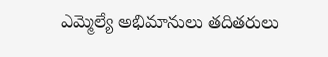ఎమ్మెల్యే అభిమానులు తదితరులు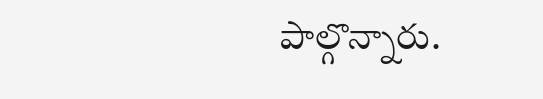పాల్గొన్నారు.